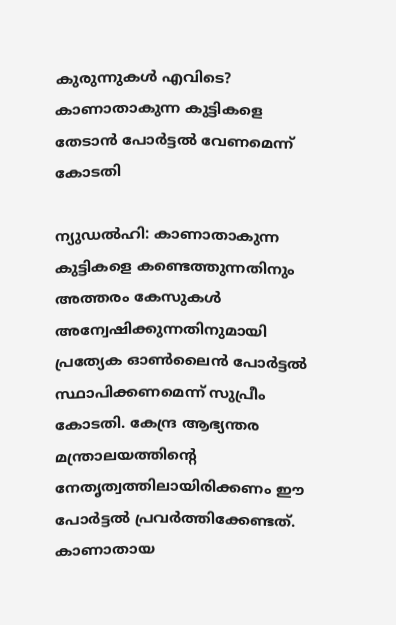കുരുന്നുകള്‍ എവിടെ? കാണാതാകുന്ന കുട്ടികളെ തേടാന്‍ പോര്‍ട്ടല്‍ വേണമെന്ന് കോടതി

ന്യുഡല്‍ഹി: കാണാതാകുന്ന കുട്ടികളെ കണ്ടെത്തുന്നതിനും അത്തരം കേസുകള്‍ അന്വേഷിക്കുന്നതിനുമായി പ്രത്യേക ഓണ്‍ലൈന്‍ പോര്‍ട്ടല്‍ സ്ഥാപിക്കണമെന്ന് സുപ്രീം കോടതി. കേന്ദ്ര ആഭ്യന്തര മന്ത്രാലയത്തിന്റെ നേതൃത്വത്തിലായിരിക്കണം ഈ പോര്‍ട്ടല്‍ പ്രവര്‍ത്തിക്കേണ്ടത്. കാണാതായ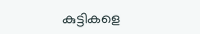കുട്ടികളെ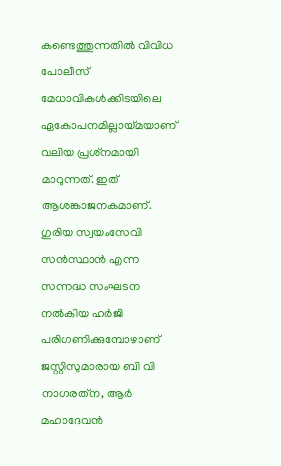കണ്ടെത്തുന്നതില്‍ വിവിധ പോലീസ് മേധാവികള്‍ക്കിടയിലെ ഏകോപനമില്ലായ്മയാണ് വലിയ പ്രശ്‌നമായി മാറുന്നത്. ഇത് ആശങ്കാജനകമാണ്. ഗുരിയ സ്വയംസേവി സന്‍സ്ഥാന്‍ എന്ന സന്നദ്ധ സംഘടന നല്‍കിയ ഹര്‍ജി പരിഗണിക്കുമ്പോഴാണ് ജസ്റ്റിസുമാരായ ബി വി നാഗരത്‌ന, ആര്‍ മഹാദേവന്‍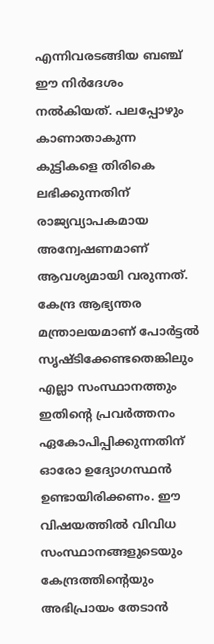എന്നിവരടങ്ങിയ ബഞ്ച് ഈ നിര്‍ദേശം നല്‍കിയത്. പലപ്പോഴും കാണാതാകുന്ന കുട്ടികളെ തിരികെ ലഭിക്കുന്നതിന് രാജ്യവ്യാപകമായ അന്വേഷണമാണ് ആവശ്യമായി വരുന്നത്. കേന്ദ്ര ആഭ്യന്തര മന്ത്രാലയമാണ് പോര്‍ട്ടല്‍ സൃഷ്ടിക്കേണ്ടതെങ്കിലും എല്ലാ സംസ്ഥാനത്തും ഇതിന്റെ പ്രവര്‍ത്തനം ഏകോപിപ്പിക്കുന്നതിന് ഓരോ ഉദ്യോഗസ്ഥന്‍ ഉണ്ടായിരിക്കണം. ഈ വിഷയത്തില്‍ വിവിധ സംസ്ഥാനങ്ങളുടെയും കേന്ദ്രത്തിന്റെയും അഭിപ്രായം തേടാന്‍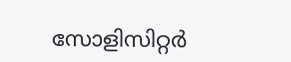സോളിസിറ്റര്‍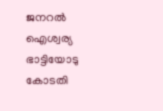ജനറല്‍ ഐശ്വര്യ ഭാട്ടിയോടു കോടതി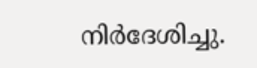നിര്‍ദേശിച്ചു.